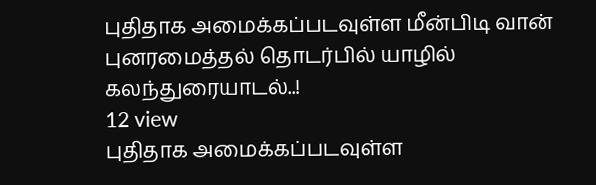புதிதாக அமைக்கப்படவுள்ள மீன்பிடி வான் புனரமைத்தல் தொடர்பில் யாழில் கலந்துரையாடல்..!
12 view
புதிதாக அமைக்கப்படவுள்ள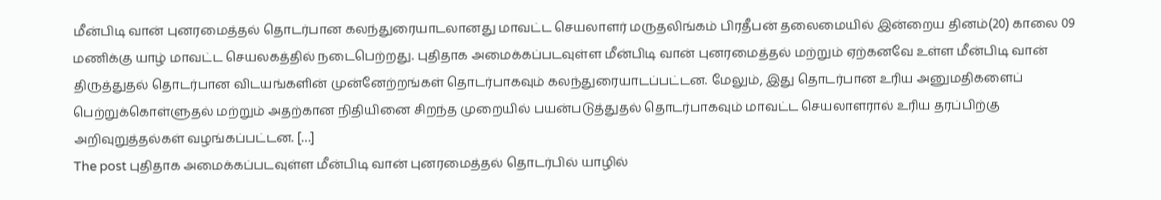மீன்பிடி வான் புனரமைத்தல் தொடர்பான கலந்துரையாடலானது மாவட்ட செயலாளர் மருதலிங்கம் பிரதீபன் தலைமையில் இன்றைய தினம்(20) காலை 09 மணிக்கு யாழ் மாவட்ட செயலகத்தில் நடைபெற்றது. புதிதாக அமைக்கப்படவுள்ள மீன்பிடி வான் புனரமைத்தல் மற்றும் ஏற்கனவே உள்ள மீன்பிடி வான் திருத்துதல் தொடர்பான விடயங்களின் முன்னேற்றங்கள் தொடர்பாகவும் கலந்துரையாடப்பட்டன. மேலும், இது தொடர்பான உரிய அனுமதிகளைப் பெற்றுக்கொள்ளுதல் மற்றும் அதற்கான நிதியினை சிறந்த முறையில் பயன்படுத்துதல் தொடர்பாகவும் மாவட்ட செயலாளரால் உரிய தரப்பிற்கு அறிவுறுத்தல்கள் வழங்கப்பட்டன. […]
The post புதிதாக அமைக்கப்படவுள்ள மீன்பிடி வான் புனரமைத்தல் தொடர்பில் யாழில்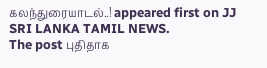கலந்துரையாடல்..! appeared first on JJ SRI LANKA TAMIL NEWS.
The post புதிதாக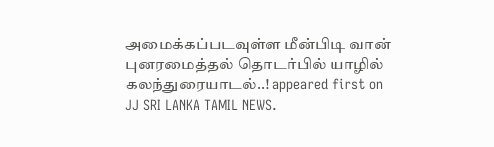அமைக்கப்படவுள்ள மீன்பிடி வான் புனரமைத்தல் தொடர்பில் யாழில் கலந்துரையாடல்..! appeared first on JJ SRI LANKA TAMIL NEWS.